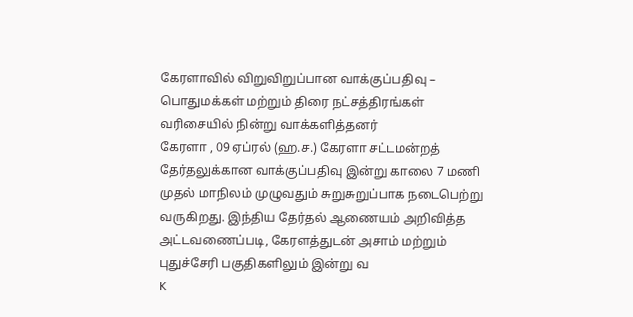கேரளாவில் விறுவிறுப்பான வாக்குப்பதிவு – பொதுமக்கள் மற்றும் திரை நட்சத்திரங்கள் வரிசையில் நின்று வாக்களித்தனர்
கேரளா , 09 ஏப்ரல் (ஹ.ச.) கேரளா சட்டமன்றத் தேர்தலுக்கான வாக்குப்பதிவு இன்று காலை 7 மணி முதல் மாநிலம் முழுவதும் சுறுசுறுப்பாக நடைபெற்று வருகிறது. இந்திய தேர்தல் ஆணையம் அறிவித்த அட்டவணைப்படி, கேரளத்துடன் அசாம் மற்றும் புதுச்சேரி பகுதிகளிலும் இன்று வ
K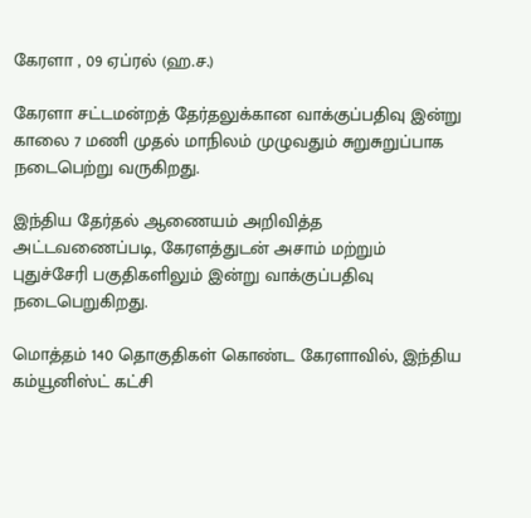கேரளா , 09 ஏப்ரல் (ஹ.ச.)

கேரளா சட்டமன்றத் தேர்தலுக்கான வாக்குப்பதிவு இன்று காலை 7 மணி முதல் மாநிலம் முழுவதும் சுறுசுறுப்பாக நடைபெற்று வருகிறது.

இந்திய தேர்தல் ஆணையம் அறிவித்த அட்டவணைப்படி, கேரளத்துடன் அசாம் மற்றும் புதுச்சேரி பகுதிகளிலும் இன்று வாக்குப்பதிவு நடைபெறுகிறது.

மொத்தம் 140 தொகுதிகள் கொண்ட கேரளாவில், இந்திய கம்யூனிஸ்ட் கட்சி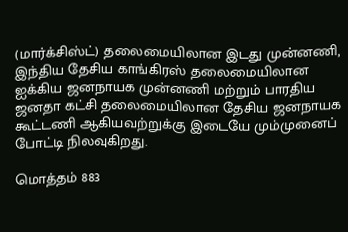(மார்க்சிஸ்ட்) தலைமையிலான இடது முன்னணி, இந்திய தேசிய காங்கிரஸ் தலைமையிலான ஐக்கிய ஜனநாயக முன்னணி மற்றும் பாரதிய ஜனதா கட்சி தலைமையிலான தேசிய ஜனநாயக கூட்டணி ஆகியவற்றுக்கு இடையே மும்முனைப் போட்டி நிலவுகிறது.

மொத்தம் 883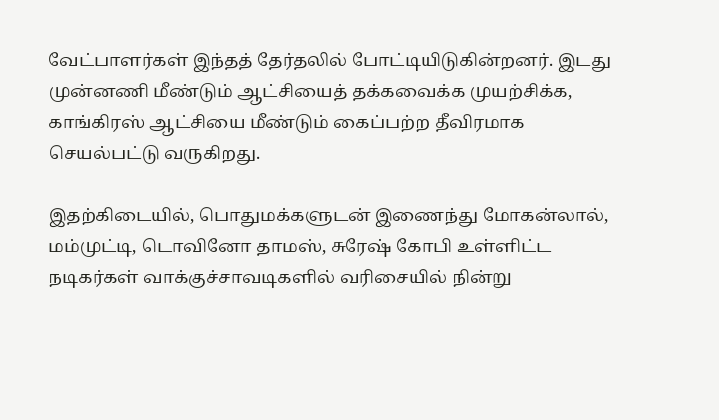வேட்பாளர்கள் இந்தத் தேர்தலில் போட்டியிடுகின்றனர். இடது முன்னணி மீண்டும் ஆட்சியைத் தக்கவைக்க முயற்சிக்க, காங்கிரஸ் ஆட்சியை மீண்டும் கைப்பற்ற தீவிரமாக செயல்பட்டு வருகிறது.

இதற்கிடையில், பொதுமக்களுடன் இணைந்து மோகன்லால், மம்முட்டி, டொவினோ தாமஸ், சுரேஷ் கோபி உள்ளிட்ட நடிகர்கள் வாக்குச்சாவடிகளில் வரிசையில் நின்று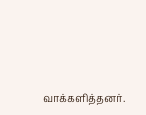வாக்களித்தனர்.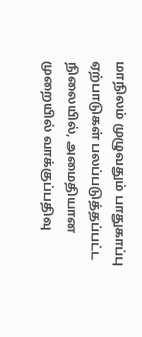மாநிலம் முழுவதும் பாதுகாப்பு ஏற்பாடுகள் பலப்படுத்தப்பட்ட நிலையில், அமைதியான முறையில் வாக்குப்பதிவு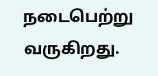நடைபெற்று வருகிறது.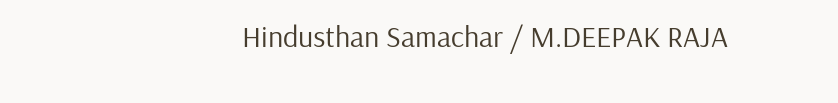Hindusthan Samachar / M.DEEPAK RAJA